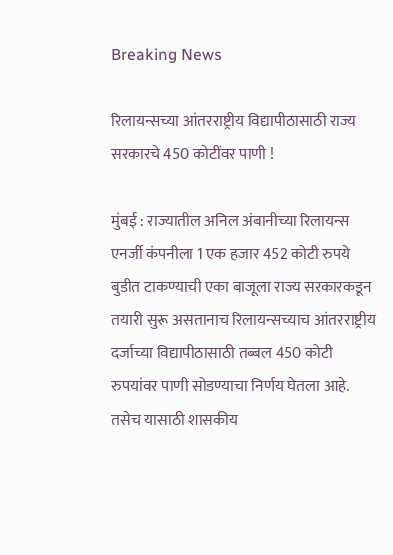Breaking News

रिलायन्सच्या आंतरराष्ट्रीय विद्यापीठासाठी राज्य सरकारचे 450 कोटींवर पाणी !

मुंबई : राज्यातील अनिल अंबानीच्या रिलायन्स एनर्जी कंपनीला 1 एक हजार 452 कोटी रुपये बुडीत टाकण्याची एका बाजूला राज्य सरकारकडून तयारी सुरू असतानाच रिलायन्सच्याच आंतरराष्ट्रीय दर्जाच्या विद्यापीठासाठी तब्बल 450 कोटी रुपयांवर पाणी सोडण्याचा निर्णय घेतला आहे. तसेच यासाठी शासकीय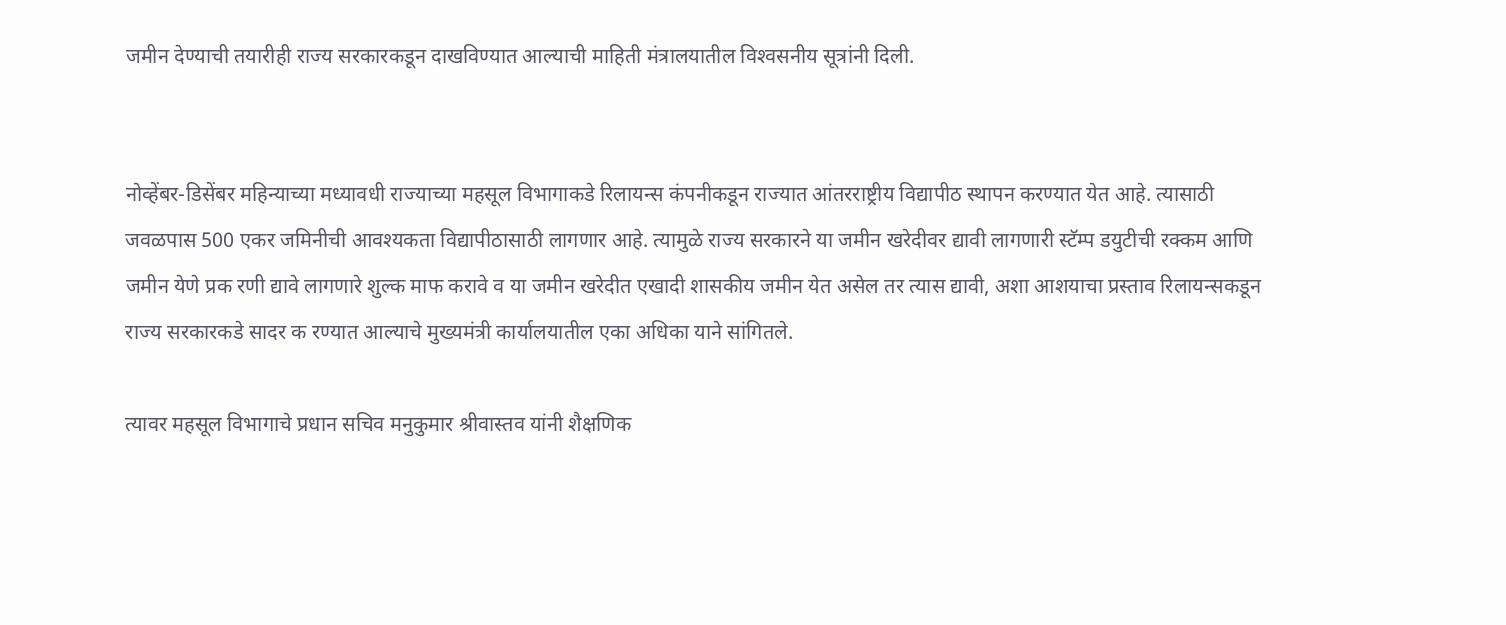जमीन देण्याची तयारीही राज्य सरकारकडून दाखविण्यात आल्याची माहिती मंत्रालयातील विश्‍वसनीय सूत्रांनी दिली.


नोव्हेंबर-डिसेंबर महिन्याच्या मध्यावधी राज्याच्या महसूल विभागाकडे रिलायन्स कंपनीकडून राज्यात आंतरराष्ट्रीय विद्यापीठ स्थापन करण्यात येत आहे. त्यासाठी जवळपास 500 एकर जमिनीची आवश्यकता विद्यापीठासाठी लागणार आहे. त्यामुळे राज्य सरकारने या जमीन खरेदीवर द्यावी लागणारी स्टॅम्प डयुटीची रक्कम आणि जमीन येणे प्रक रणी द्यावे लागणारे शुल्क माफ करावे व या जमीन खरेदीत एखादी शासकीय जमीन येत असेल तर त्यास द्यावी, अशा आशयाचा प्रस्ताव रिलायन्सकडून राज्य सरकारकडे सादर क रण्यात आल्याचे मुख्यमंत्री कार्यालयातील एका अधिका याने सांगितले.

त्यावर महसूल विभागाचे प्रधान सचिव मनुकुमार श्रीवास्तव यांनी शैक्षणिक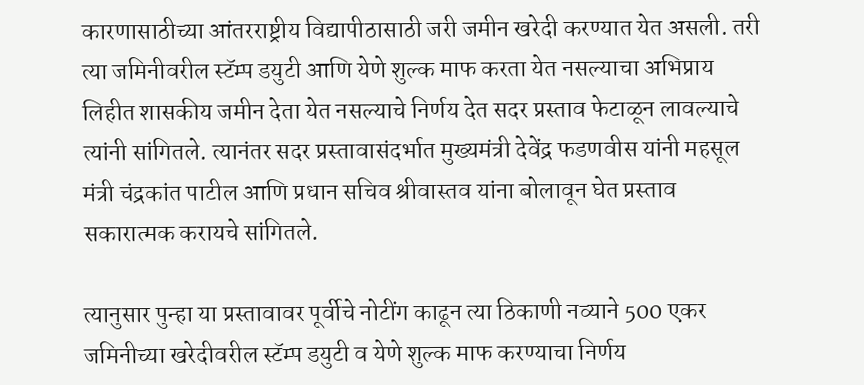कारणासाठीच्या आंतरराष्ट्रीय विद्यापीठासाठी जरी जमीन खरेदी करण्यात येत असली. तरी त्या जमिनीवरील स्टॅम्प डयुटी आणि येणे शुल्क माफ करता येत नसल्याचा अभिप्राय लिहीत शासकीय जमीन देता येत नसल्याचे निर्णय देत सदर प्रस्ताव फेटाळून लावल्याचे त्यांनी सांगितले. त्यानंतर सदर प्रस्तावासंदर्भात मुख्यमंत्री देवेंद्र फडणवीस यांनी महसूल मंत्री चंद्रकांत पाटील आणि प्रधान सचिव श्रीवास्तव यांना बोलावून घेत प्रस्ताव सकारात्मक करायचे सांगितले.

त्यानुसार पुन्हा या प्रस्तावावर पूर्वीचे नोटींग काढून त्या ठिकाणी नव्याने 500 एकर जमिनीच्या खरेदीवरील स्टॅम्प डयुटी व येणे शुल्क माफ करण्याचा निर्णय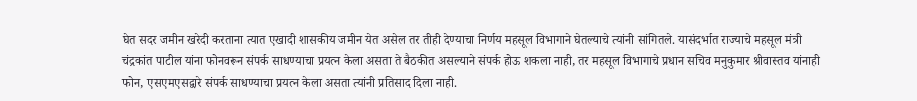घेत सदर जमीन खरेदी करताना त्यात एखादी शासकीय जमीन येत असेल तर तीही देण्याचा निर्णय महसूल विभागाने घेतल्याचे त्यांनी सांगितले. यासंदर्भात राज्याचे महसूल मंत्री चंद्रकांत पाटील यांना फोनवरून संपर्क साधण्याचा प्रयत्न केला असता ते बैठकीत असल्याने संपर्क होऊ शकला नाही, तर महसूल विभागाचे प्रधान सचिव मनुकुमार श्रीवास्तव यांनाही फोन, एसएमएसद्वारे संपर्क साधण्याचा प्रयत्न केला असता त्यांनी प्रतिसाद दिला नाही.